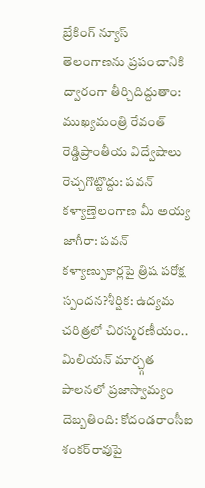బ్రేకింగ్ న్యూస్
తెలంగాణను ప్రపంచానికి ద్వారంగా తీర్చిదిద్దుతాం: ముఖ్యమంత్రి రేవంత్ రెడ్డిప్రాంతీయ విద్వేషాలు రెచ్చగొట్టొద్దు: పవన్ కళ్యాణ్తెలంగాణ మీ అయ్య జాగీరా: పవన్ కళ్యాణ్పుకార్లపై త్రిష పరోక్ష స్పందన?శీర్షిక: ఉద్యమ చరిత్రలో చిరస్మరణీయం.. మిలియన్ మార్చ్గత పాలనలో ప్రజాస్వామ్యం దెబ్బతింది: కోదండరాంసీఐ శంకర్‌రావుపై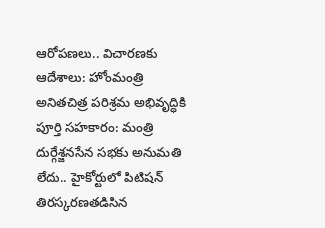ఆరోపణలు.. విచారణకు ఆదేశాలు: హోంమంత్రి అనితచిత్ర పరిశ్రమ అభివృద్ధికి పూర్తి సహకారం: మంత్రి దుర్గేశ్జనసేన సభకు అనుమతి లేదు.. హైకోర్టులో పిటిషన్ తిరస్కరణతడిసిన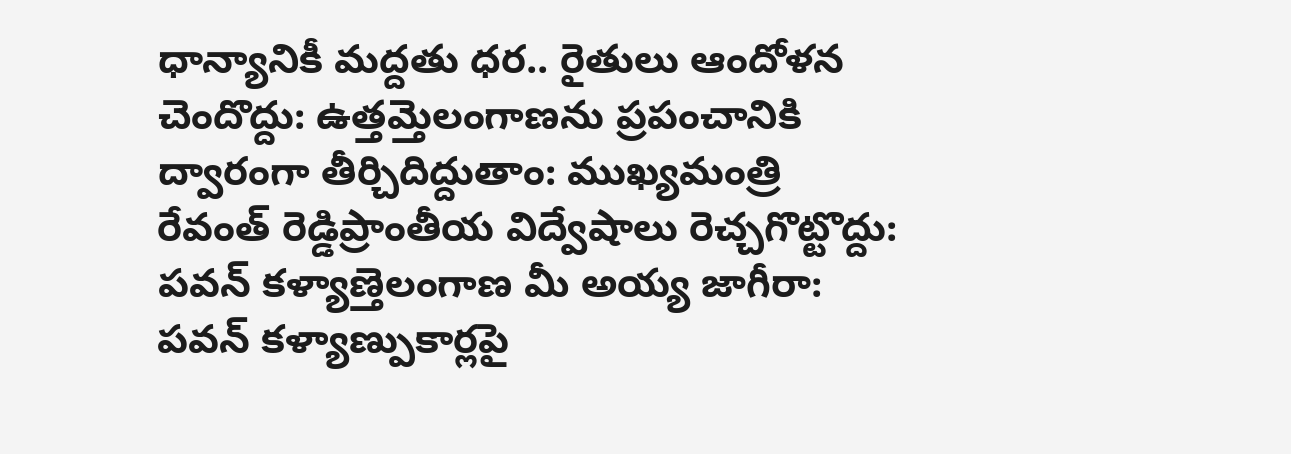ధాన్యానికీ మద్దతు ధర.. రైతులు ఆందోళన చెందొద్దు: ఉత్తమ్తెలంగాణను ప్రపంచానికి ద్వారంగా తీర్చిదిద్దుతాం: ముఖ్యమంత్రి రేవంత్ రెడ్డిప్రాంతీయ విద్వేషాలు రెచ్చగొట్టొద్దు: పవన్ కళ్యాణ్తెలంగాణ మీ అయ్య జాగీరా: పవన్ కళ్యాణ్పుకార్లపై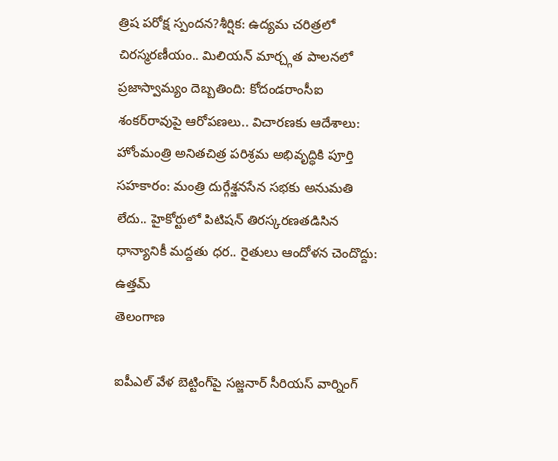త్రిష పరోక్ష స్పందన?శీర్షిక: ఉద్యమ చరిత్రలో చిరస్మరణీయం.. మిలియన్ మార్చ్గత పాలనలో ప్రజాస్వామ్యం దెబ్బతింది: కోదండరాంసీఐ శంకర్‌రావుపై ఆరోపణలు.. విచారణకు ఆదేశాలు: హోంమంత్రి అనితచిత్ర పరిశ్రమ అభివృద్ధికి పూర్తి సహకారం: మంత్రి దుర్గేశ్జనసేన సభకు అనుమతి లేదు.. హైకోర్టులో పిటిషన్ తిరస్కరణతడిసిన ధాన్యానికీ మద్దతు ధర.. రైతులు ఆందోళన చెందొద్దు: ఉత్తమ్
తెలంగాణ

ఐపీఎల్ వేళ బెట్టింగ్‌పై సజ్జనార్ సీరియస్ వార్నింగ్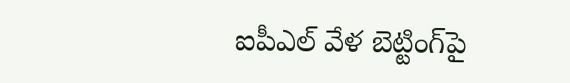ఐపీఎల్ వేళ బెట్టింగ్‌పై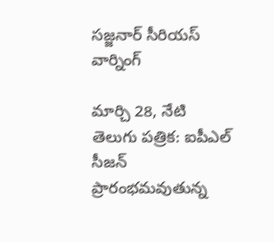సజ్జనార్ సీరియస్ వార్నింగ్

మార్చి 28, నేటి తెలుగు పత్రిక: ఐపీఎల్ సీజన్ ప్రారంభమవుతున్న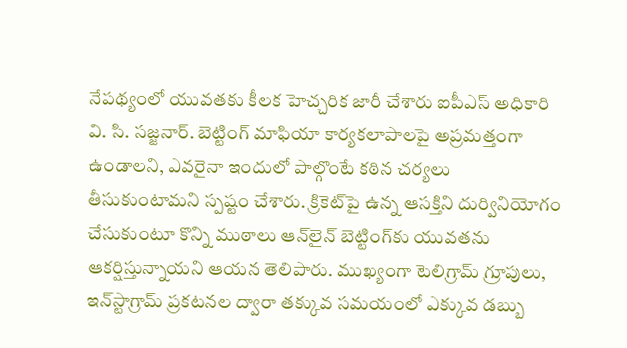నేపథ్యంలో యువతకు కీలక హెచ్చరిక జారీ చేశారు ఐపీఎస్ అధికారి వి. సి. సజ్జనార్. బెట్టింగ్ మాఫియా కార్యకలాపాలపై అప్రమత్తంగా ఉండాలని, ఎవరైనా ఇందులో పాల్గొంటే కఠిన చర్యలు తీసుకుంటామని స్పష్టం చేశారు. క్రికెట్‌పై ఉన్న ఆసక్తిని దుర్వినియోగం చేసుకుంటూ కొన్ని ముఠాలు ఆన్‌లైన్ బెట్టింగ్‌కు యువతను ఆకర్షిస్తున్నాయని ఆయన తెలిపారు. ముఖ్యంగా టెలిగ్రామ్ గ్రూపులు, ఇన్‌స్టాగ్రామ్ ప్రకటనల ద్వారా తక్కువ సమయంలో ఎక్కువ డబ్బు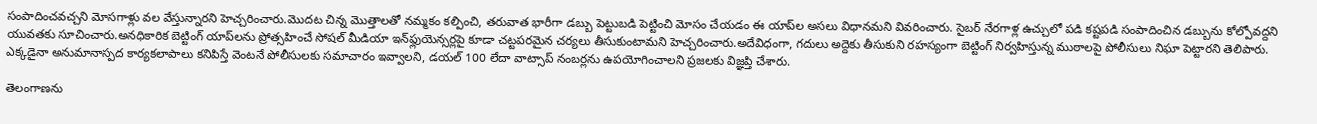సంపాదించవచ్చని మోసగాళ్లు వల వేస్తున్నారని హెచ్చరించారు.మొదట చిన్న మొత్తాలతో నమ్మకం కల్పించి, తరువాత భారీగా డబ్బు పెట్టుబడి పెట్టించి మోసం చేయడం ఈ యాప్‌ల అసలు విధానమని వివరించారు. సైబర్ నేరగాళ్ల ఉచ్చులో పడి కష్టపడి సంపాదించిన డబ్బును కోల్పోవద్దని యువతకు సూచించారు.అనధికారిక బెట్టింగ్ యాప్‌లను ప్రోత్సహించే సోషల్ మీడియా ఇన్‌ఫ్లుయెన్సర్లపై కూడా చట్టపరమైన చర్యలు తీసుకుంటామని హెచ్చరించారు.అదేవిధంగా, గదులు అద్దెకు తీసుకుని రహస్యంగా బెట్టింగ్ నిర్వహిస్తున్న ముఠాలపై పోలీసులు నిఘా పెట్టారని తెలిపారు. ఎక్కడైనా అనుమానాస్పద కార్యకలాపాలు కనిపిస్తే వెంటనే పోలీసులకు సమాచారం ఇవ్వాలని, డయల్ 100 లేదా వాట్సాప్ నంబర్లను ఉపయోగించాలని ప్రజలకు విజ్ఞప్తి చేశారు.

తెలంగాణను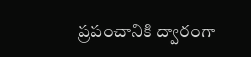ప్రపంచానికి ద్వారంగా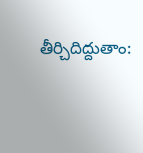తీర్చిదిద్దుతాం: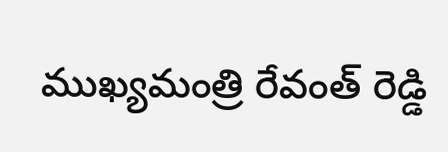ముఖ్యమంత్రి రేవంత్ రెడ్డి